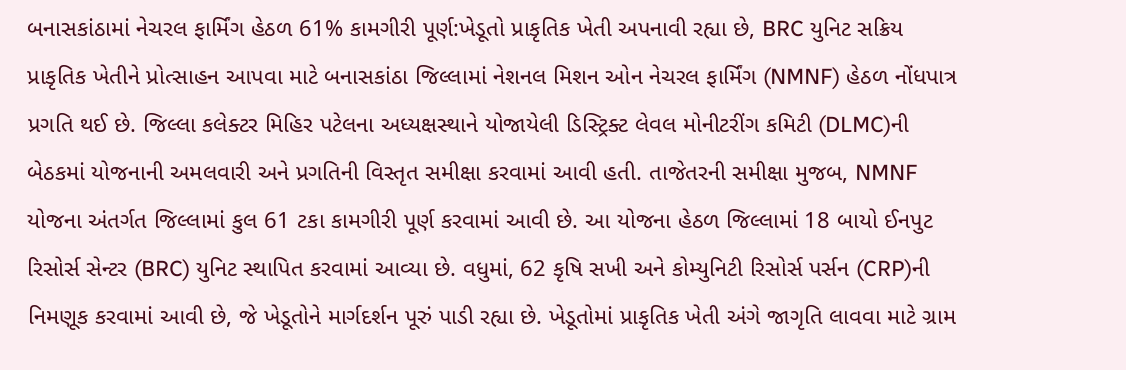બનાસકાંઠામાં નેચરલ ફાર્મિંગ હેઠળ 61% કામગીરી પૂર્ણ:ખેડૂતો પ્રાકૃતિક ખેતી અપનાવી રહ્યા છે, BRC યુનિટ સક્રિય
પ્રાકૃતિક ખેતીને પ્રોત્સાહન આપવા માટે બનાસકાંઠા જિલ્લામાં નેશનલ મિશન ઓન નેચરલ ફાર્મિંગ (NMNF) હેઠળ નોંધપાત્ર પ્રગતિ થઈ છે. જિલ્લા કલેક્ટર મિહિર પટેલના અધ્યક્ષસ્થાને યોજાયેલી ડિસ્ટ્રિક્ટ લેવલ મોનીટરીંગ કમિટી (DLMC)ની બેઠકમાં યોજનાની અમલવારી અને પ્રગતિની વિસ્તૃત સમીક્ષા કરવામાં આવી હતી. તાજેતરની સમીક્ષા મુજબ, NMNF યોજના અંતર્ગત જિલ્લામાં કુલ 61 ટકા કામગીરી પૂર્ણ કરવામાં આવી છે. આ યોજના હેઠળ જિલ્લામાં 18 બાયો ઈનપુટ રિસોર્સ સેન્ટર (BRC) યુનિટ સ્થાપિત કરવામાં આવ્યા છે. વધુમાં, 62 કૃષિ સખી અને કોમ્યુનિટી રિસોર્સ પર્સન (CRP)ની નિમણૂક કરવામાં આવી છે, જે ખેડૂતોને માર્ગદર્શન પૂરું પાડી રહ્યા છે. ખેડૂતોમાં પ્રાકૃતિક ખેતી અંગે જાગૃતિ લાવવા માટે ગ્રામ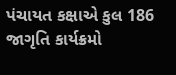પંચાયત કક્ષાએ કુલ 186 જાગૃતિ કાર્યક્રમો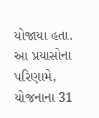યોજાયા હતા. આ પ્રયાસોના પરિણામે, યોજનાના 31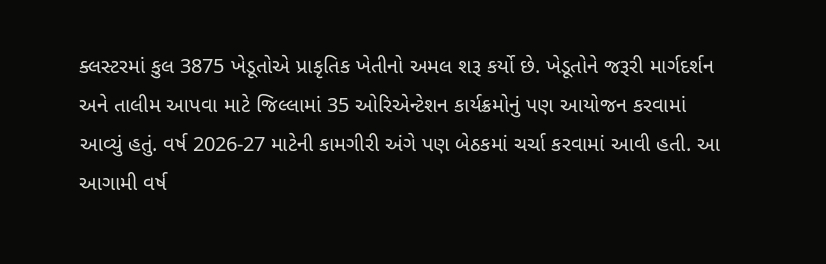ક્લસ્ટરમાં કુલ 3875 ખેડૂતોએ પ્રાકૃતિક ખેતીનો અમલ શરૂ કર્યો છે. ખેડૂતોને જરૂરી માર્ગદર્શન અને તાલીમ આપવા માટે જિલ્લામાં 35 ઓરિએન્ટેશન કાર્યક્રમોનું પણ આયોજન કરવામાં આવ્યું હતું. વર્ષ 2026-27 માટેની કામગીરી અંગે પણ બેઠકમાં ચર્ચા કરવામાં આવી હતી. આ આગામી વર્ષ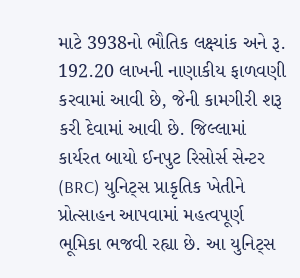માટે 3938નો ભૌતિક લક્ષ્યાંક અને રૂ. 192.20 લાખની નાણાકીય ફાળવણી કરવામાં આવી છે, જેની કામગીરી શરૂ કરી દેવામાં આવી છે. જિલ્લામાં કાર્યરત બાયો ઈનપુટ રિસોર્સ સેન્ટર (BRC) યુનિટ્સ પ્રાકૃતિક ખેતીને પ્રોત્સાહન આપવામાં મહત્વપૂર્ણ ભૂમિકા ભજવી રહ્યા છે. આ યુનિટ્સ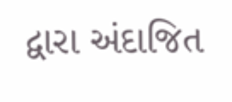દ્વારા અંદાજિત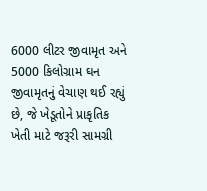6000 લીટર જીવામૃત અને 5000 કિલોગ્રામ ઘન જીવામૃતનું વેચાણ થઈ રહ્યું છે, જે ખેડૂતોને પ્રાકૃતિક ખેતી માટે જરૂરી સામગ્રી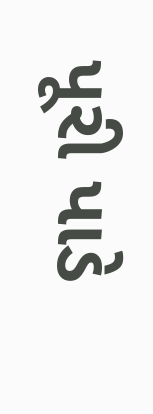પૂરી પાડે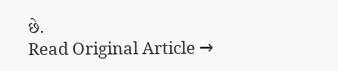છે.
Read Original Article →